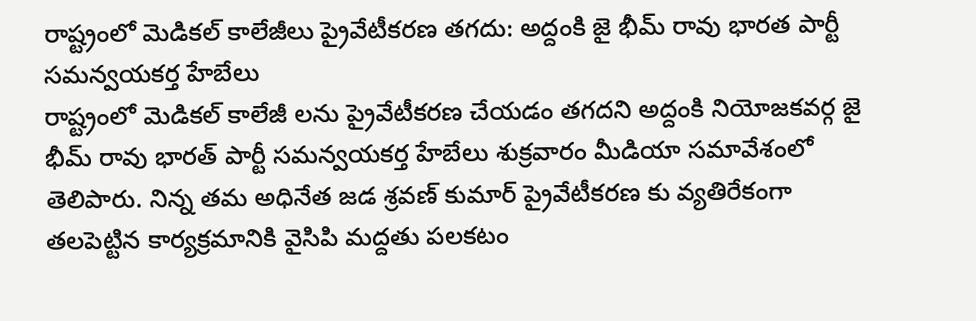రాష్ట్రంలో మెడికల్ కాలేజీలు ప్రైవేటీకరణ తగదు: అద్దంకి జై భీమ్ రావు భారత పార్టీ సమన్వయకర్త హేబేలు
రాష్ట్రంలో మెడికల్ కాలేజీ లను ప్రైవేటీకరణ చేయడం తగదని అద్దంకి నియోజకవర్గ జై భీమ్ రావు భారత్ పార్టీ సమన్వయకర్త హేబేలు శుక్రవారం మీడియా సమావేశంలో తెలిపారు. నిన్న తమ అధినేత జడ శ్రవణ్ కుమార్ ప్రైవేటీకరణ కు వ్యతిరేకంగా తలపెట్టిన కార్యక్రమానికి వైసిపి మద్దతు పలకటం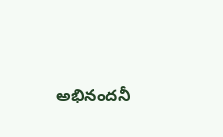అభినందనీ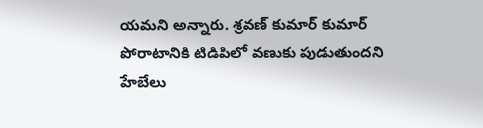యమని అన్నారు. శ్రవణ్ కుమార్ కుమార్ పోరాటానికి టిడిపిలో వణుకు పుడుతుందని హేబేలు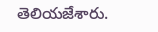తెలియజేశారు.